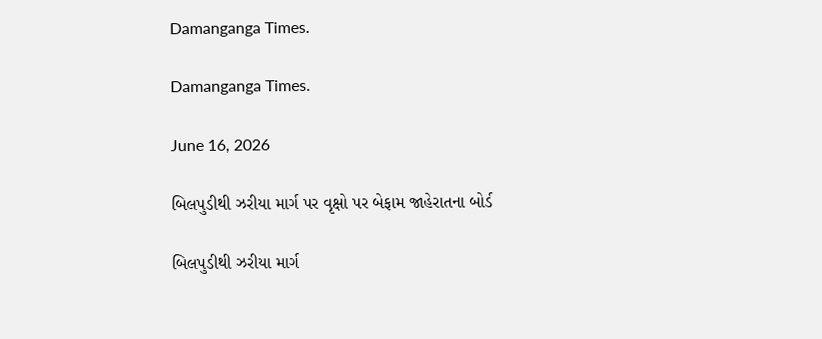Damanganga Times.

Damanganga Times.

June 16, 2026

બિલપુડીથી ઝરીયા માર્ગ પર વૃક્ષો પર બેફામ જાહેરાતના બોર્ડ

બિલપુડીથી ઝરીયા માર્ગ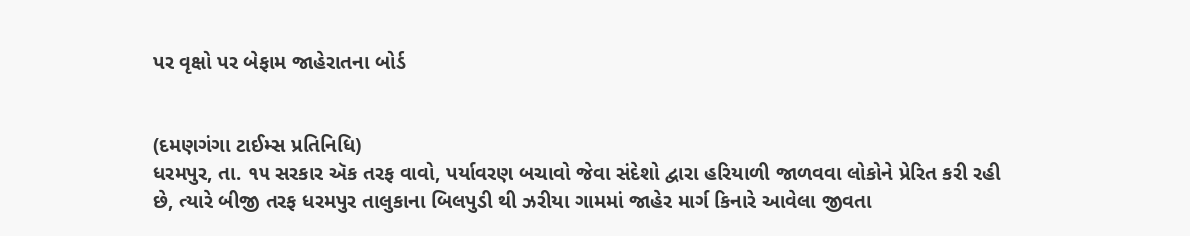પર વૃક્ષો પર બેફામ જાહેરાતના બોર્ડ


(દમણગંગા ટાઈમ્સ પ્રતિનિધિ)
ધરમપુર, તા. ૧૫ સરકાર ઍક તરફ વાવો, પર્યાવરણ બચાવો જેવા સંદેશો દ્વારા હરિયાળી જાળવવા લોકોને પ્રેરિત કરી રહી છે, ત્યારે બીજી તરફ ધરમપુર તાલુકાના બિલપુડી થી ઝરીયા ગામમાં જાહેર માર્ગ કિનારે આવેલા જીવતા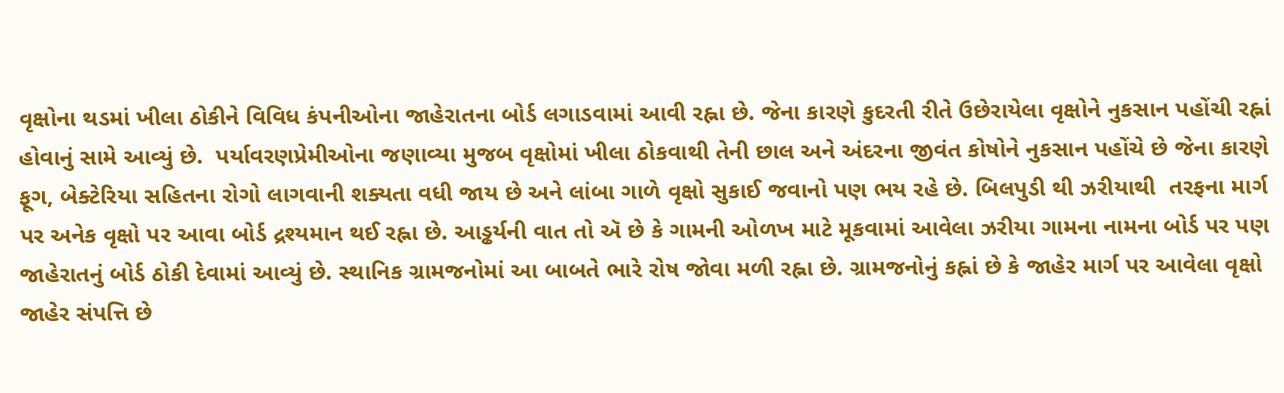વૃક્ષોના થડમાં ખીલા ઠોકીને વિવિધ કંપનીઓના જાહેરાતના બોર્ડ લગાડવામાં આવી રહ્ના છે. જેના કારણે કુદરતી રીતે ઉછેરાયેલા વૃક્ષોને નુકસાન પહોંચી રહ્નાં હોવાનું સામે આવ્યું છે.  પર્યાવરણપ્રેમીઓના જણાવ્યા મુજબ વૃક્ષોમાં ખીલા ઠોકવાથી તેની છાલ અને અંદરના જીવંત કોષોને નુકસાન પહોંચે છે જેના કારણે ફૂગ, બેક્ટેરિયા સહિતના રોગો લાગવાની શક્યતા વધી જાય છે અને લાંબા ગાળે વૃક્ષો સુકાઈ જવાનો પણ ભય રહે છે. બિલપુડી થી ઝરીયાથી  તરફના માર્ગ પર અનેક વૃક્ષો પર આવા બોર્ડ દ્રશ્યમાન થઈ રહ્ના છે. આડ્ઢર્યની વાત તો ઍ છે કે ગામની ઓળખ માટે મૂકવામાં આવેલા ઝરીયા ગામના નામના બોર્ડ પર પણ જાહેરાતનું બોર્ડ ઠોકી દેવામાં આવ્યું છે. સ્થાનિક ગ્રામજનોમાં આ બાબતે ભારે રોષ જોવા મળી રહ્ના છે. ગ્રામજનોનું કહ્નાં છે કે જાહેર માર્ગ પર આવેલા વૃક્ષો જાહેર સંપત્તિ છે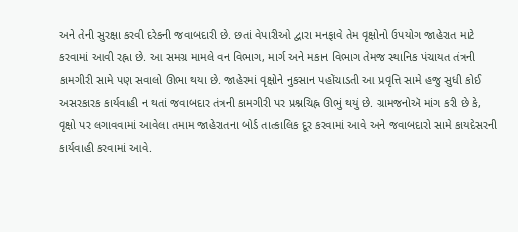અને તેની સુરક્ષા કરવી દરેકની જવાબદારી છે. છતાં વેપારીઓ દ્વારા મનફાવે તેમ વૃક્ષોનો ઉપયોગ જાહેરાત માટે કરવામાં આવી રહ્ના છે. આ સમગ્ર મામલે વન વિભાગ, માર્ગ અને મકાન વિભાગ તેમજ સ્થાનિક પંચાયત તંત્રની કામગીરી સામે પણ સવાલો ઊભા થયા છે. જાહેરમાં વૃક્ષોને નુકસાન પહોંચાડતી આ પ્રવૃત્તિ સામે હજુ સુધી કોઈ અસરકારક કાર્યવાહી ન થતાં જવાબદાર તંત્રની કામગીરી પર પ્રશ્નચિહ્ન ઊભું થયું છે. ગ્રામજનોઍ માંગ કરી છે કે, વૃક્ષો પર લગાવવામાં આવેલા તમામ જાહેરાતના બોર્ડ તાત્કાલિક દૂર કરવામાં આવે અને જવાબદારો સામે કાયદેસરની કાર્યવાહી કરવામાં આવે.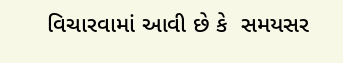વિચારવામાં આવી છે કે  સમયસર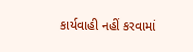કાર્યવાહી નહીં કરવામાં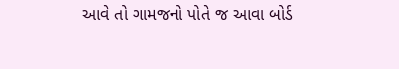આવે તો ગામજનો પોતે જ આવા બોર્ડ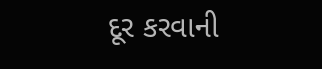દૂર કરવાની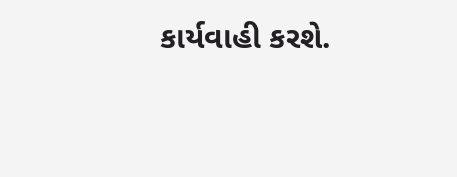કાર્યવાહી કરશે.